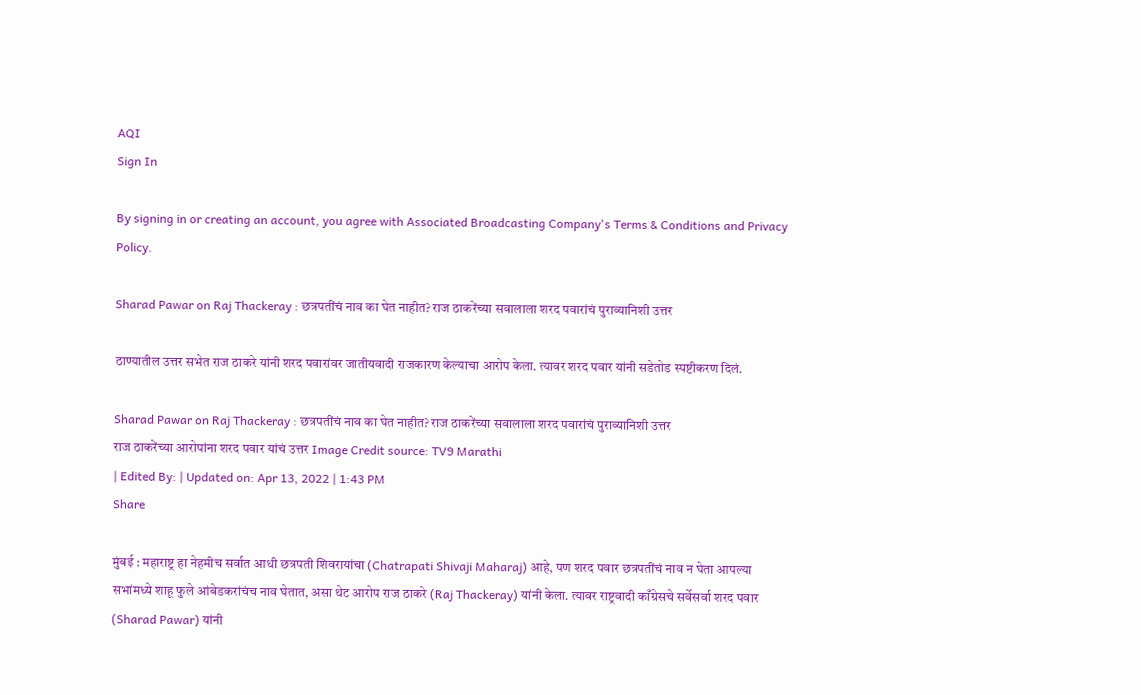AQI
Sign In

By signing in or creating an account, you agree with Associated Broadcasting Company's Terms & Conditions and Privacy Policy.

Sharad Pawar on Raj Thackeray : छत्रपतींचं नाव का घेत नाहीत? राज ठाकरेंच्या सवालाला शरद पवारांचं पुराव्यानिशी उत्तर

ठाण्यातील उत्तर सभेत राज ठाकरे यांनी शरद पवारांवर जातीयवादी राजकारण केल्याचा आरोप केला. त्यावर शरद पवार यांनी सडेतोड स्पष्टीकरण दिलं.

Sharad Pawar on Raj Thackeray : छत्रपतींचं नाव का घेत नाहीत? राज ठाकरेंच्या सवालाला शरद पवारांचं पुराव्यानिशी उत्तर
राज ठाकरेंच्या आरोपांना शरद पवार यांचं उत्तर Image Credit source: TV9 Marathi
| Edited By: | Updated on: Apr 13, 2022 | 1:43 PM
Share

मुंबई : महाराष्ट्र हा नेहमीच सर्वात आधी छत्रपती शिवरायांचा (Chatrapati Shivaji Maharaj) आहे, पण शरद पवार छत्रपतींचं नाव न घेता आपल्या सभांमध्ये शाहू फुले आंबेडकरांचंच नाव घेतात, असा थेट आरोप राज ठाकरे (Raj Thackeray) यांनी केला. त्यावर राष्ट्रवादी काँग्रेसचे सर्वेसर्वा शरद पवार (Sharad Pawar) यांनी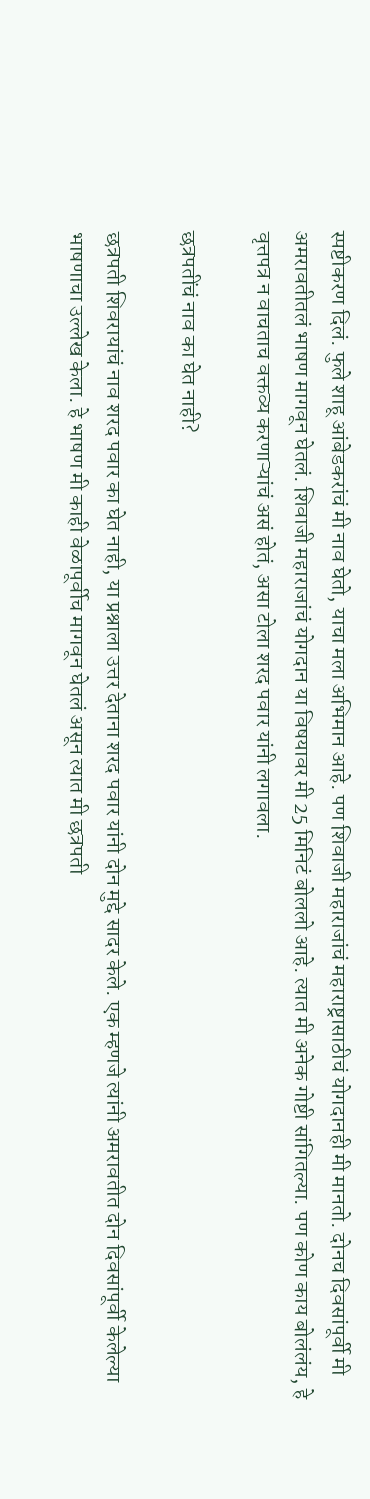स्पष्टीकरण दिलं. फुले शाहू आंबेडकरांचं मी नाव घेतो, याचा मला अभिमान आहे. पण शिवाजी महाराजांचं महाराष्ट्रासाठीचं योगदानही मी मानतो. दोनच दिवसांपूर्वी मी अमरावतीतलं भाषण मागवून घेतलं. शिवाजी महाराजांचं योगदान या विषयावर मी 25 मिनिटं बोललो आहे. त्यात मी अनेक गोष्टी सांगितल्या. पण कोण काय बोलंलंय, हे वृत्तपत्र न वाचताच वक्तव्य करणाऱ्यांचं असं होतं, असा टोला शरद पवार यांनी लगावला.

छत्रपतींचं नाव का घेत नाही?

छत्रपती शिवरायांचं नाव शरद पवार का घेत नाही, या प्रश्नाला उत्तर देताना शरद पवार यांनी दोन मुद्दे सादर केले. एक म्हणजे त्यांनी अमरावतीत दोन दिवसांपूर्वी केलेल्या भाषणाचा उल्लेख केला. हे भाषण मी काही वेळापूर्वीच मागवून घेतलं असून त्यात मी छत्रपती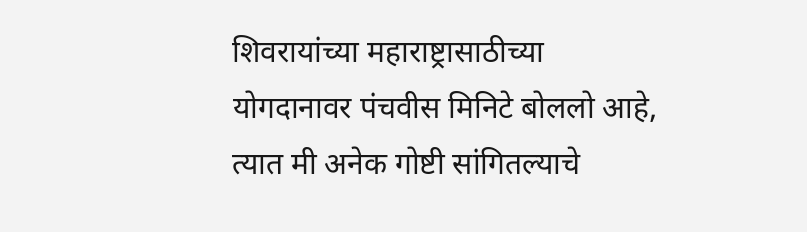शिवरायांच्या महाराष्ट्रासाठीच्या योगदानावर पंचवीस मिनिटे बोललो आहे, त्यात मी अनेक गोष्टी सांगितल्याचे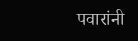पवारांनी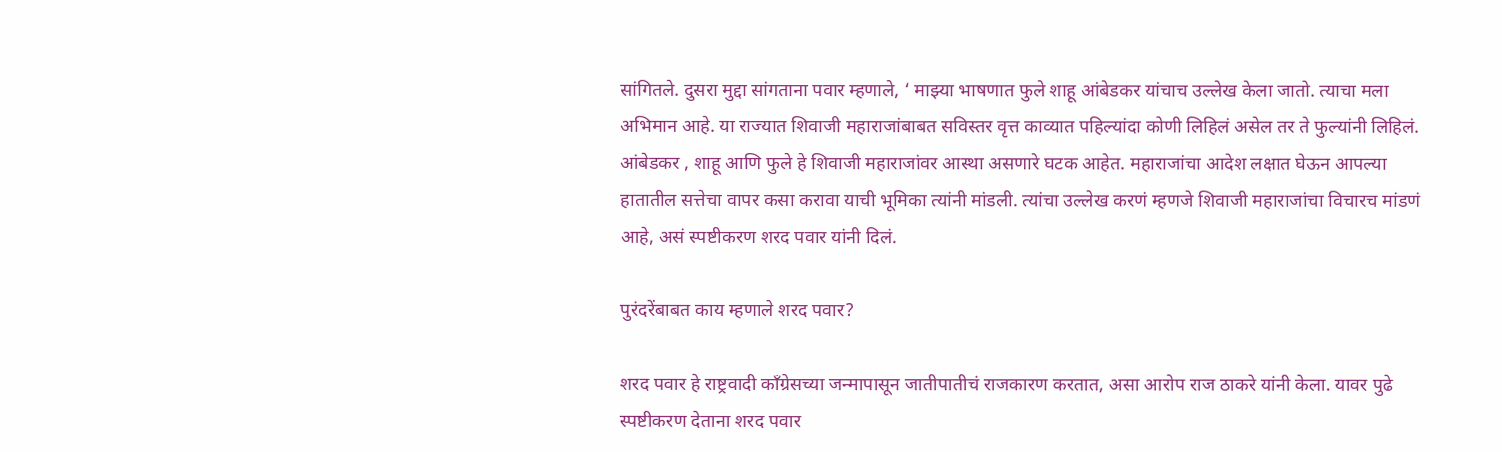सांगितले. दुसरा मुद्दा सांगताना पवार म्हणाले, ‘ माझ्या भाषणात फुले शाहू आंबेडकर यांचाच उल्लेख केला जातो. त्याचा मला अभिमान आहे. या राज्यात शिवाजी महाराजांबाबत सविस्तर वृत्त काव्यात पहिल्यांदा कोणी लिहिलं असेल तर ते फुल्यांनी लिहिलं. आंबेडकर , शाहू आणि फुले हे शिवाजी महाराजांवर आस्था असणारे घटक आहेत. महाराजांचा आदेश लक्षात घेऊन आपल्या हातातील सत्तेचा वापर कसा करावा याची भूमिका त्यांनी मांडली. त्यांचा उल्लेख करणं म्हणजे शिवाजी महाराजांचा विचारच मांडणं आहे, असं स्पष्टीकरण शरद पवार यांनी दिलं.

पुरंदरेंबाबत काय म्हणाले शरद पवार?

शरद पवार हे राष्ट्रवादी काँग्रेसच्या जन्मापासून जातीपातीचं राजकारण करतात, असा आरोप राज ठाकरे यांनी केला. यावर पुढे स्पष्टीकरण देताना शरद पवार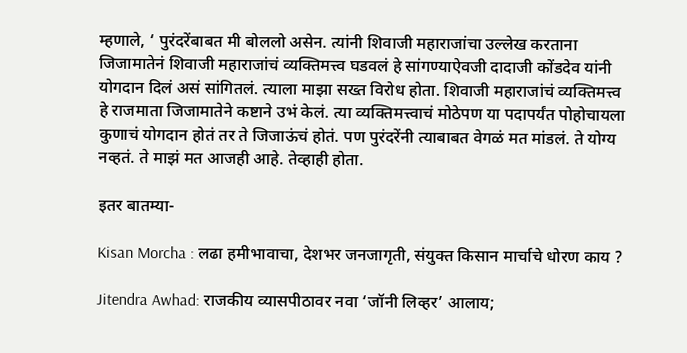म्हणाले, ‘ पुरंदरेंबाबत मी बोललो असेन. त्यांनी शिवाजी महाराजांचा उल्लेख करताना जिजामातेनं शिवाजी महाराजांचं व्यक्तिमत्त्व घडवलं हे सांगण्याऐवजी दादाजी कोंडदेव यांनी योगदान दिलं असं सांगितलं. त्याला माझा सख्त विरोध होता. शिवाजी महाराजांचं व्यक्तिमत्त्व हे राजमाता जिजामातेने कष्टाने उभं केलं. त्या व्यक्तिमत्त्वाचं मोठेपण या पदापर्यंत पोहोचायला कुणाचं योगदान होतं तर ते जिजाऊंचं होतं. पण पुरंदरेंनी त्याबाबत वेगळं मत मांडलं. ते योग्य नव्हतं. ते माझं मत आजही आहे. तेव्हाही होता.

इतर बातम्या-

Kisan Morcha : लढा हमीभावाचा, देशभर जनजागृती, संयुक्त किसान मार्चाचे धोरण काय ?

Jitendra Awhad: राजकीय व्यासपीठावर नवा ‘जॉनी लिव्हर’ आलाय;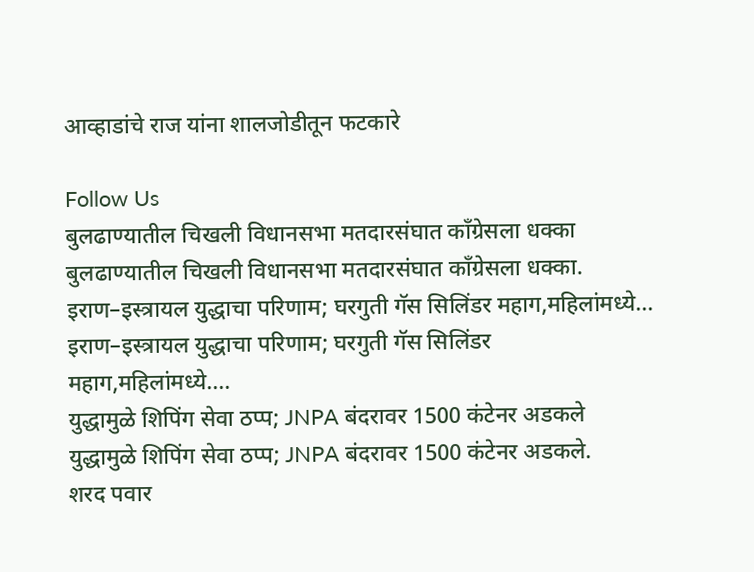आव्हाडांचे राज यांना शालजोडीतून फटकारे

Follow Us
बुलढाण्यातील चिखली विधानसभा मतदारसंघात काँग्रेसला धक्का
बुलढाण्यातील चिखली विधानसभा मतदारसंघात काँग्रेसला धक्का.
इराण–इस्त्रायल युद्धाचा परिणाम; घरगुती गॅस सिलिंडर महाग,महिलांमध्ये...
इराण–इस्त्रायल युद्धाचा परिणाम; घरगुती गॅस सिलिंडर महाग,महिलांमध्ये....
युद्धामुळे शिपिंग सेवा ठप्प; JNPA बंदरावर 1500 कंटेनर अडकले
युद्धामुळे शिपिंग सेवा ठप्प; JNPA बंदरावर 1500 कंटेनर अडकले.
शरद पवार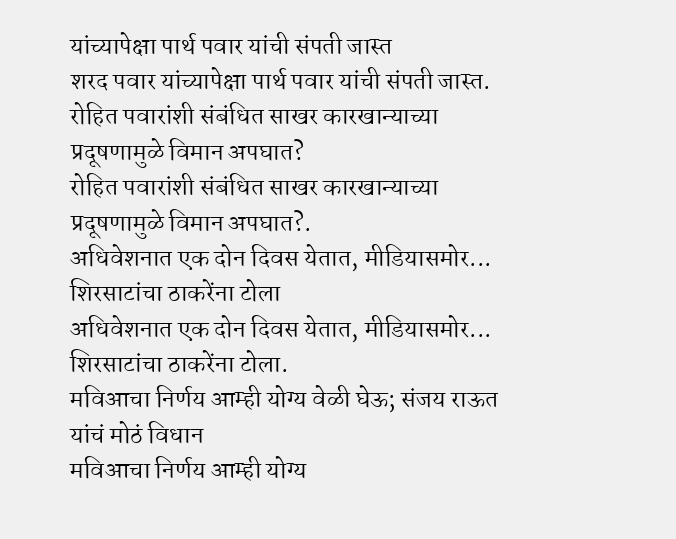यांच्यापेक्षा पार्थ पवार यांची संपती जास्त
शरद पवार यांच्यापेक्षा पार्थ पवार यांची संपती जास्त.
रोहित पवारांशी संबंधित साखर कारखान्याच्या प्रदूषणामुळे विमान अपघात?
रोहित पवारांशी संबंधित साखर कारखान्याच्या प्रदूषणामुळे विमान अपघात?.
अधिवेशनात एक दोन दिवस येतात, मीडियासमोर... शिरसाटांचा ठाकरेंना टोला
अधिवेशनात एक दोन दिवस येतात, मीडियासमोर... शिरसाटांचा ठाकरेंना टोला.
मविआचा निर्णय आम्ही योग्य वेळी घेऊ; संजय राऊत यांचं मोठं विधान
मविआचा निर्णय आम्ही योग्य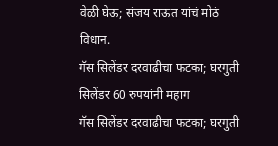वेळी घेऊ; संजय राऊत यांचं मोठं विधान.
गॅस सिलेंडर दरवाढीचा फटका; घरगुती सिलेंडर 60 रुपयांनी महाग
गॅस सिलेंडर दरवाढीचा फटका; घरगुती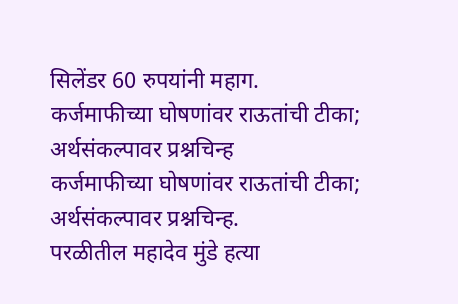सिलेंडर 60 रुपयांनी महाग.
कर्जमाफीच्या घोषणांवर राऊतांची टीका; अर्थसंकल्पावर प्रश्नचिन्ह
कर्जमाफीच्या घोषणांवर राऊतांची टीका; अर्थसंकल्पावर प्रश्नचिन्ह.
परळीतील महादेव मुंडे हत्या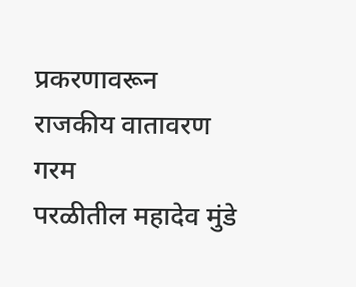प्रकरणावरून राजकीय वातावरण गरम
परळीतील महादेव मुंडे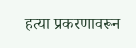हत्या प्रकरणावरून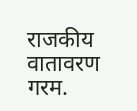राजकीय वातावरण गरम.